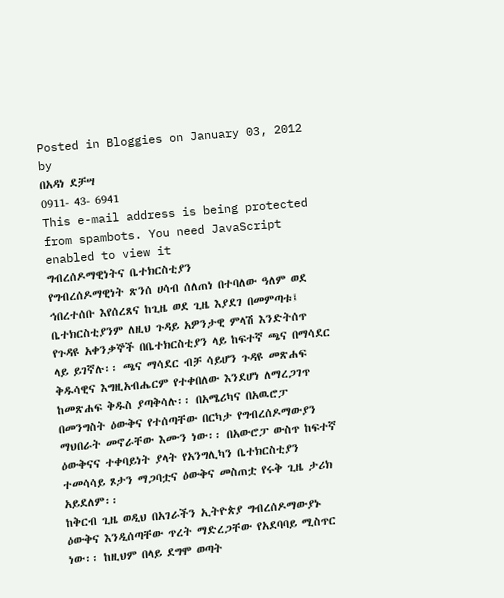Posted in Bloggies on January 03, 2012 by
በአዳነ ደቻሣ
0911- 43- 6941
This e-mail address is being protected from spambots. You need JavaScript enabled to view it
ግብረሰዶማዊነትና ቤተክርስቲያን
የግብረሰዶማዊነት ጽንሰ ሀሳብ ሰለጠነ በተባለው ዓለም ወደ ኅበረተሰቡ እየሰረጸና ከጊዜ ወደ ጊዜ እያደገ በመምጣቱ፤ ቤተክርስቲያንም ለዚህ ጉዳይ አዎንታዊ ምላሽ እንድትሰጥ የጉዳዩ አቀንቃኞች በቤተክርስቲያን ላይ ከፍተኛ ጫና በማሳደር ላይ ይገኛሉ፡፡ ጫና ማሳደር ብቻ ሳይሆን ጉዳዩ መጽሐፍ ቅዱሳዊና እግዚአብሔርም የተቀበለው እንደሆነ ለማረጋገጥ ከመጽሐፍ ቅዱስ ያጣቅሳሉ፡፡ በአሜሪካና በአዉሮፓ በመንግስት ዕውቅና የተሰጣቸው በርካታ የግብረሰዶማውያን ማህበራት መኖራቸው እሙን ነው፡፡ በአውሮፓ ውስጥ ከፍተኛ ዕውቅናና ተቀባይነት ያላት የአንግሊካን ቤተክርስቲያን ተመሳሳይ ጾታን ማጋባቷና ዕውቅና መስጠቷ የሩቅ ጊዜ ታሪክ አይደለም፡፡
ከቅርብ ጊዜ ወዲህ በአገራችን ኢትዮጵያ ግብረሰዶማውያኑ ዕውቅና እንዲሰጣቸው ጥረት ማድረጋቸው የአደባባይ ሚስጥር ነው፡፡ ከዚህም በላይ ደግሞ ወጣት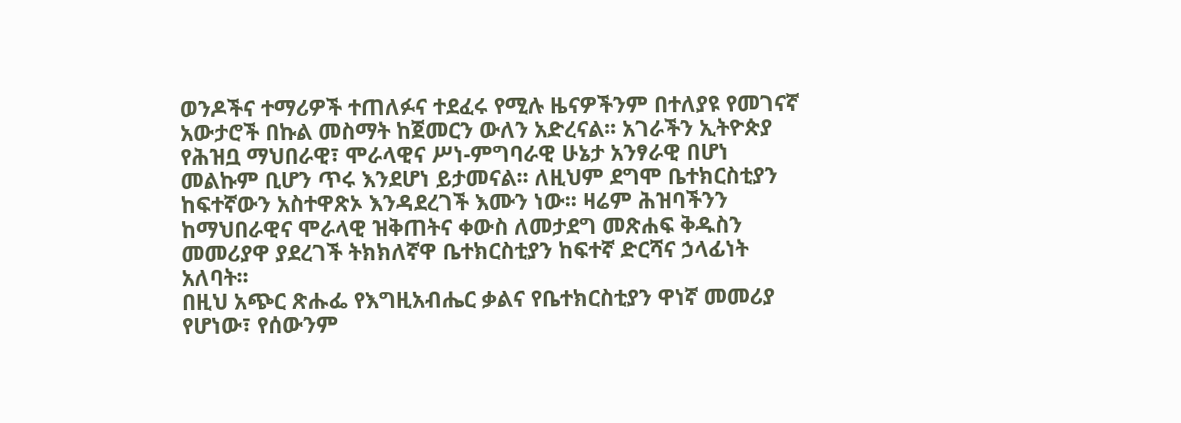ወንዶችና ተማሪዎች ተጠለፉና ተደፈሩ የሚሉ ዜናዎችንም በተለያዩ የመገናኛ አውታሮች በኩል መስማት ከጀመርን ውለን አድረናል፡፡ አገራችን ኢትዮጵያ የሕዝቧ ማህበራዊ፣ ሞራላዊና ሥነ-ምግባራዊ ሁኔታ አንፃራዊ በሆነ መልኩም ቢሆን ጥሩ እንደሆነ ይታመናል፡፡ ለዚህም ደግሞ ቤተክርስቲያን ከፍተኛውን አስተዋጽኦ እንዳደረገች እሙን ነው፡፡ ዛሬም ሕዝባችንን ከማህበራዊና ሞራላዊ ዝቅጠትና ቀውስ ለመታደግ መጽሐፍ ቅዱስን መመሪያዋ ያደረገች ትክክለኛዋ ቤተክርስቲያን ከፍተኛ ድርሻና ኃላፊነት አለባት፡፡
በዚህ አጭር ጽሑፌ የእግዚአብሔር ቃልና የቤተክርስቲያን ዋነኛ መመሪያ የሆነው፣ የሰውንም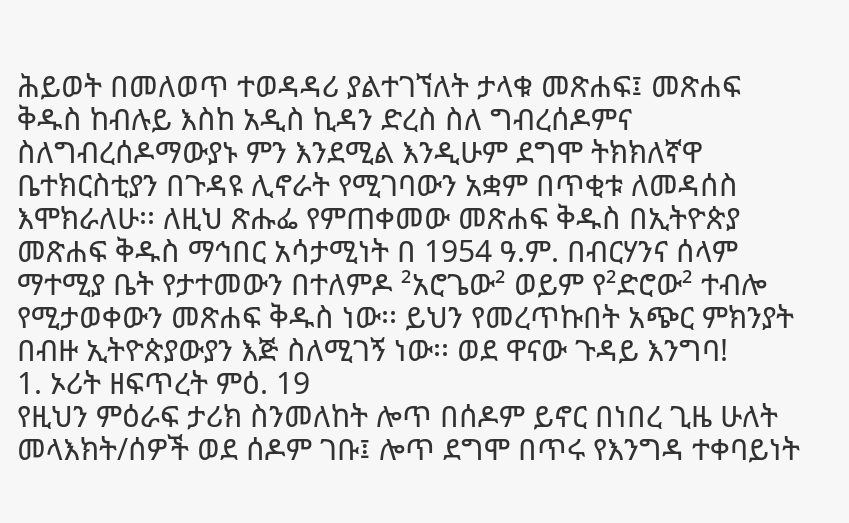ሕይወት በመለወጥ ተወዳዳሪ ያልተገኘለት ታላቁ መጽሐፍ፤ መጽሐፍ ቅዱስ ከብሉይ እስከ አዲስ ኪዳን ድረስ ስለ ግብረሰዶምና ስለግብረሰዶማውያኑ ምን እንደሚል እንዲሁም ደግሞ ትክክለኛዋ ቤተክርስቲያን በጉዳዩ ሊኖራት የሚገባውን አቋም በጥቂቱ ለመዳሰስ እሞክራለሁ፡፡ ለዚህ ጽሑፌ የምጠቀመው መጽሐፍ ቅዱስ በኢትዮጵያ መጽሐፍ ቅዱስ ማኅበር አሳታሚነት በ 1954 ዓ.ም. በብርሃንና ሰላም ማተሚያ ቤት የታተመውን በተለምዶ ²አሮጌው² ወይም የ²ድሮው² ተብሎ የሚታወቀውን መጽሐፍ ቅዱስ ነው፡፡ ይህን የመረጥኩበት አጭር ምክንያት በብዙ ኢትዮጵያውያን እጅ ስለሚገኝ ነው፡፡ ወደ ዋናው ጉዳይ እንግባ!
1. ኦሪት ዘፍጥረት ምዕ. 19
የዚህን ምዕራፍ ታሪክ ስንመለከት ሎጥ በሰዶም ይኖር በነበረ ጊዜ ሁለት መላእክት/ሰዎች ወደ ሰዶም ገቡ፤ ሎጥ ደግሞ በጥሩ የእንግዳ ተቀባይነት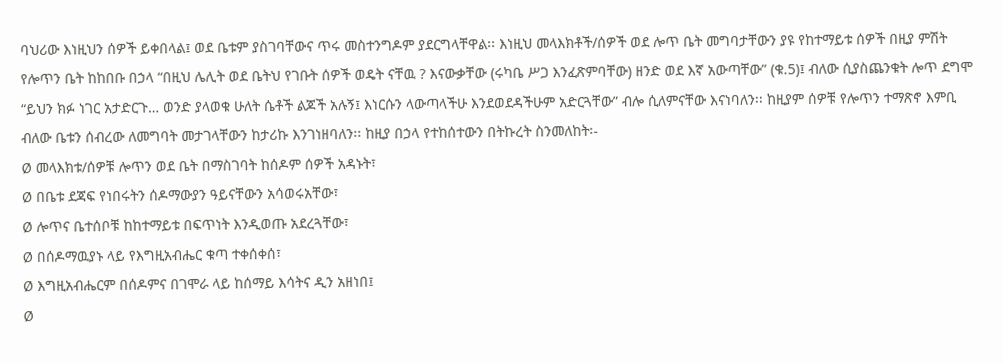ባህሪው እነዚህን ሰዎች ይቀበላል፤ ወደ ቤቱም ያስገባቸውና ጥሩ መስተንግዶም ያደርግላቸዋል፡፡ እነዚህ መላእክቶች/ሰዎች ወደ ሎጥ ቤት መግባታቸውን ያዩ የከተማይቱ ሰዎች በዚያ ምሽት የሎጥን ቤት ከከበቡ በኃላ “በዚህ ሌሊት ወደ ቤትህ የገቡት ሰዎች ወዴት ናቸዉ ? እናውቃቸው (ሩካቤ ሥጋ እንፈጽምባቸው) ዘንድ ወደ እኛ አውጣቸው” (ቁ.5)፤ ብለው ሲያስጨንቁት ሎጥ ደግሞ “ይህን ክፉ ነገር አታድርጉ… ወንድ ያላወቁ ሁለት ሴቶች ልጆች አሉኝ፤ እነርሱን ላውጣላችሁ እንደወደዳችሁም አድርጓቸው” ብሎ ሲለምናቸው እናነባለን፡፡ ከዚያም ሰዎቹ የሎጥን ተማጽኖ እምቢ ብለው ቤቱን ሰብረው ለመግባት መታገላቸውን ከታሪኩ እንገነዘባለን፡፡ ከዚያ በኃላ የተከሰተውን በትኩረት ስንመለከት፡-
Ø መላእክቱ/ሰዎቹ ሎጥን ወደ ቤት በማስገባት ከሰዶም ሰዎች አዳኑት፣
Ø በቤቱ ደጃፍ የነበሩትን ሰዶማውያን ዓይናቸውን አሳወሩአቸው፣
Ø ሎጥና ቤተሰቦቹ ከከተማይቱ በፍጥነት እንዲወጡ አደረጓቸው፣
Ø በሰዶማዉያኑ ላይ የእግዚአብሔር ቁጣ ተቀሰቀሰ፣
Ø እግዚአብሔርም በሰዶምና በገሞራ ላይ ከሰማይ እሳትና ዲን አዘነበ፤
Ø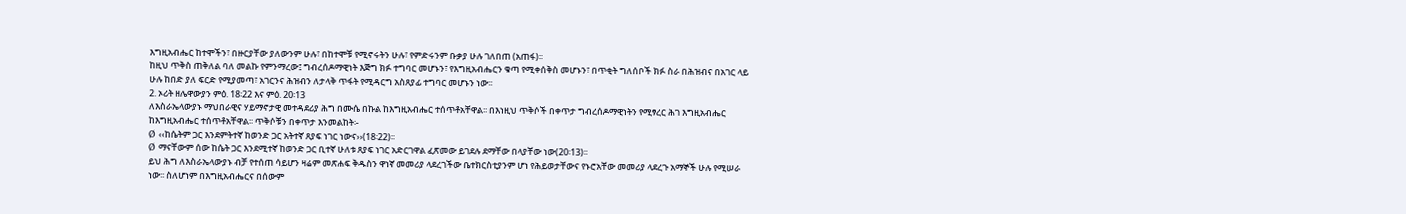እግዚአብሔር ከተሞችን፣ በዙርያቸው ያለውንም ሁሉ፣ በከተሞቹ የሚኖሩትን ሁሉ፣ የምድሩንም ቡቃያ ሁሉ ገለበጠ (አጠፋ)፡፡
ከዚህ ጥቅስ ጠቅለል ባለ መልኩ የምንማረው፤ ግብረሰዶማዊነት እጅግ ክፉ ተግባር መሆኑን፣ የእግዚአብሔርን ቁጣ የሚቀሰቅስ መሆኑን፣ በጥቂት ግለሰቦች ክፉ ስራ በሕዝብና በአገር ላይ ሁሉ ከበድ ያለ ፍርድ የሚያመጣ፣ አገርንና ሕዝብን ለታላቅ ጥፋት የሚዳርግ አስጸያፊ ተግባር መሆኑን ነው፡፡
2. ኦሪት ዘሌዋውያን ምዕ. 18፡22 እና ምዕ. 20፡13
ለእስራኤላውያኑ ማህበራዊና ሃይማኖታዊ መተዳደሪያ ሕግ በሙሴ በኩል ከእግዚአብሔር ተሰጥቶአቸዋል፡፡ በእነዚህ ጥቅሶች በቀጥታ ግብረሰዶማዊነትን የሚፃረር ሕገ እግዚአብሔር ከእግዚአብሔር ተሰጥቶአቸዋል፡፡ ጥቅሶቹን በቀጥታ እንመልከት፡-
Ø ‹‹ከሴትም ጋር እንደምትተኛ ከወንድ ጋር አትተኛ ጸያፍ ነገር ነውና››(18፡22)፡፡
Ø ማናቸውም ሰው ከሴት ጋር እንደሚተኛ ከወንድ ጋር ቢተኛ ሁለቱ ጸያፍ ነገር አድርገዋል ፈጽመው ይገደሉ ደማቸው በላያቸው ነው(20፡13)፡፡
ይህ ሕግ ለእስራኤላውያኑ ብቻ የተሰጠ ሳይሆን ዛሬም መጽሐፍ ቅዱስን ዋነኛ መመሪያ ላደረገችው ቤተክርስቲያንም ሆነ የሕይወታቸውና የኑሮአቸው መመሪያ ላደረጉ አማኞች ሁሉ የሚሠራ ነው፡፡ ስለሆነም በእግዚአብሔርና በሰውም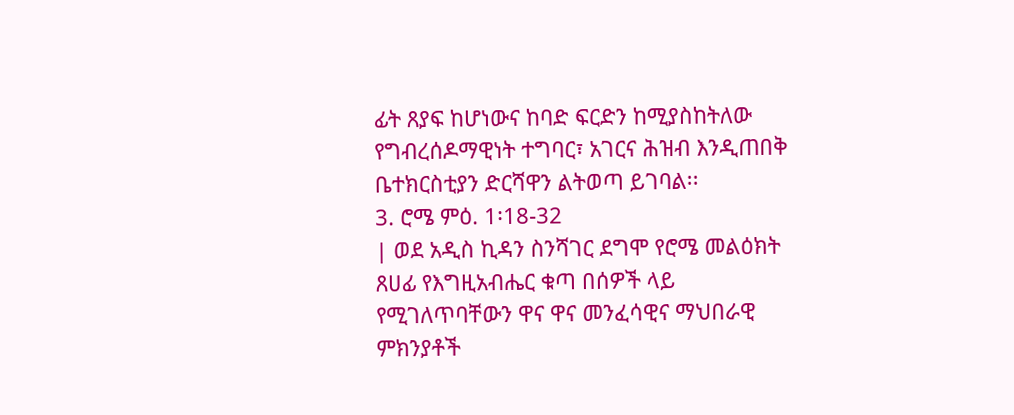ፊት ጸያፍ ከሆነውና ከባድ ፍርድን ከሚያስከትለው የግብረሰዶማዊነት ተግባር፣ አገርና ሕዝብ እንዲጠበቅ ቤተክርስቲያን ድርሻዋን ልትወጣ ይገባል፡፡
3. ሮሜ ምዕ. 1፡18-32
| ወደ አዲስ ኪዳን ስንሻገር ደግሞ የሮሜ መልዕክት ጸሀፊ የእግዚአብሔር ቁጣ በሰዎች ላይ የሚገለጥባቸውን ዋና ዋና መንፈሳዊና ማህበራዊ ምክንያቶች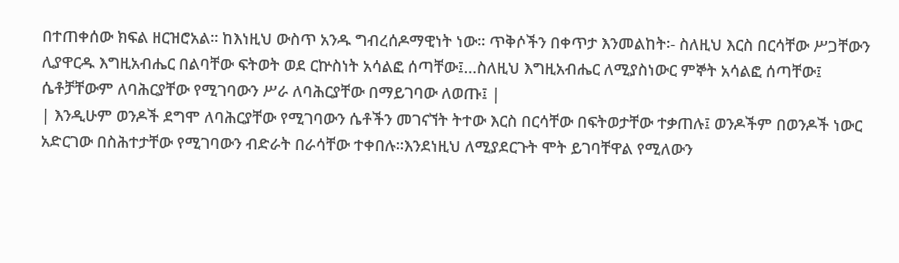በተጠቀሰው ክፍል ዘርዝሮአል፡፡ ከእነዚህ ውስጥ አንዱ ግብረሰዶማዊነት ነው፡፡ ጥቅሶችን በቀጥታ እንመልከት፡- ስለዚህ እርስ በርሳቸው ሥጋቸውን ሊያዋርዱ እግዚአብሔር በልባቸው ፍትወት ወደ ርኵስነት አሳልፎ ሰጣቸው፤…ስለዚህ እግዚአብሔር ለሚያስነውር ምኞት አሳልፎ ሰጣቸው፤ ሴቶቻቸውም ለባሕርያቸው የሚገባውን ሥራ ለባሕርያቸው በማይገባው ለወጡ፤ |
| እንዲሁም ወንዶች ደግሞ ለባሕርያቸው የሚገባውን ሴቶችን መገናኘት ትተው እርስ በርሳቸው በፍትወታቸው ተቃጠሉ፤ ወንዶችም በወንዶች ነውር አድርገው በስሕተታቸው የሚገባውን ብድራት በራሳቸው ተቀበሉ።እንደነዚህ ለሚያደርጉት ሞት ይገባቸዋል የሚለውን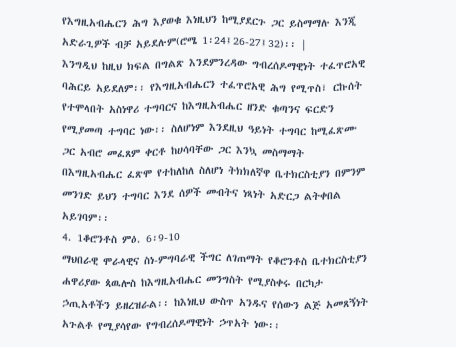የእግዚአብሔርን ሕግ እያወቁ እነዚህን ከሚያደርጉ ጋር ይስማማሉ እንጂ አድራጊዎች ብቻ አይደሉም(ሮሜ 1፡24፤26-27፤32)፡፡ |
እንግዲህ ከዚህ ክፍል በግልጽ እንደምንረዳው ግብረሰዶማዊነት ተፈጥሮአዊ ባሕርይ አይደለም፡፡ የእግዚአብሔርን ተፈጥሮአዊ ሕግ የሚጥስ፣ ርኩሰት የተሞላበት አስነዋሪ ተግባርና ከእግዚአብሔር ዘንድ ቁጣንና ፍርድን የሚያመጣ ተግባር ነው፡፡ ስለሆነም እንደዚህ ዓይነት ተግባር ከሚፈጽሙ ጋር አብሮ መፈጸም ቀርቶ ከሀሳባቸው ጋር እንኳ መስማማት በእግዚአብሔር ፈጽሞ የተከለከለ ስለሆነ ትክክለኛዋ ቤተክርስቲያን በምንም መንገድ ይህን ተግባር እንደ ሰዎች መብትና ነጻነት አድርጋ ልትቀበል አይገባም፡፡
4. 1ቆሮንቶስ ምዕ. 6፡9-10
ማህበራዊ ሞራላዊና ስነ-ምግባራዊ ችግር ለገጠማት የቆሮንቶስ ቤተክርስቲያን ሐዋሪያው ጳዉሎስ ከእግዚአብሔር መንግስት የሚያስቀሩ በርካታ ኃጢአቶችን ይዘረዝራል፡፡ ከእነዚህ ውስጥ አንዱና የሰውን ልጅ አመጸኝነት አጉልቶ የሚያሳየው የግብረሰዶማዊነት ኃጥአት ነው፡፡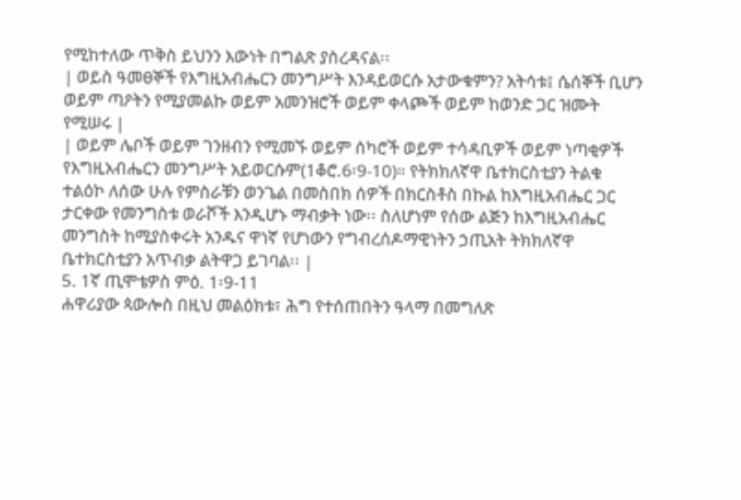የሚከተለው ጥቅስ ይህንን እውነት በግልጽ ያስረዳናል፡፡
| ወይስ ዓመፀኞች የእግዚአብሔርን መንግሥት እንዳይወርሱ አታውቁምን? አትሳቱ፤ ሴሰኞች ቢሆን ወይም ጣዖትን የሚያመልኩ ወይም አመንዝሮች ወይም ቀላጮች ወይም ከወንድ ጋር ዝሙት የሚሠሩ |
| ወይም ሌቦች ወይም ገንዘብን የሚመኙ ወይም ሰካሮች ወይም ተሳዳቢዎች ወይም ነጣቂዎች የእግዚአብሔርን መንግሥት አይወርሱም(1ቆሮ.6፡9-10)። የትክክለኛዋ ቤተክርስቲያን ትልቁ ተልዕኮ ለሰው ሁሉ የምስራቹን ወንጌል በመስበክ ሰዎች በክርስቶስ በኩል ከእግዚአብሔር ጋር ታርቀው የመንግስቱ ወራሾች እንዲሆኑ ማብቃት ነው፡፡ ስለሆነም የሰው ልጅን ከእግዚአብሔር መንግስት ከሚያስቀሩት አንዱና ዋነኛ የሆነውን የግብረሰዶማዊነትን ኃጢአት ትክክለኛዋ ቤተክርስቲያን አጥብቃ ልትዋጋ ይገባል፡፡ |
5. 1ኛ ጢሞቴዎስ ምዕ. 1፡9-11
ሐዋሪያው ጳውሎስ በዚህ መልዕክቱ፣ ሕግ የተሰጠበትን ዓላማ በመግለጽ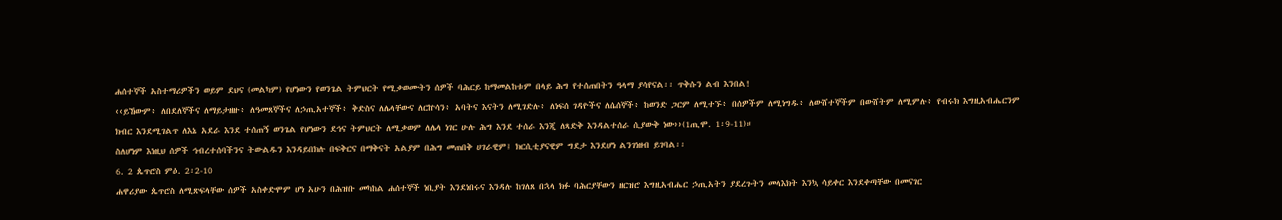ሐሰተኞች አስተማሪዎችን ወይም ደህና (መልካም) የሆነውን የወንጌል ትምህርት የሚቃወሙትን ሰዎች ባሕርይ ከማመልከቱም በላይ ሕግ የተሰጠበትን ዓላማ ያሳየናል፡፡ ጥቅሱን ልብ እንበል!
‹‹ይኸውም፥ ለበደለኞችና ለማይታዘዙ፥ ለዓመጸኞችና ለኃጢአተኞች፥ ቅድስና ለሌላቸውና ለርኵሳን፥ አባትና እናትን ለሚገድሉ፥ ለነፍሰ ገዳዮችና ለሴሰኞች፥ ከወንድ ጋርም ለሚተኙ፥ በሰዎችም ለሚነግዱ፥ ለውሸተኞችም በውሸትም ለሚምሉ፥ የብሩክ እግዚአብሔርንም ክብር እንደሚገልጥ ለእኔ አደራ እንደ ተሰጠኝ ወንጌል የሆነውን ደኅና ትምህርት ለሚቃወም ለሌላ ነገር ሁሉ ሕግ እንደ ተሰራ እንጂ ለጻድቅ እንዳልተሰራ ሲያውቅ ነው››(1ጢሞ. 1፡9-11)።
ስለሆነም እነዚህ ሰዎች ኅብረተሰባችንና ትውልዱን እንዳይበክሉ በፍቅርና በማቅናት አልያም በሕግ መጠበቅ ሀገራዊም፤ ክርሲቲያናዊም ግደታ እንደሆነ ልንገነዘብ ይገባል፡፡
6. 2 ጴጥሮስ ምዕ. 2፡2-10
ሐዋሪያው ጴጥሮስ ለሚጽፍላቸው ሰዎች አስቀድሞም ሆነ አሁን በሕዝቡ መካከል ሐሰተኞች ነቢያት እንደነበሩና እንዳሉ ከገለጸ በኋላ ክፉ ባሕርያቸውን ዘርዝሮ እግዚአብሔር ኃጢአትን ያደረጉትን መላእክት እንኳ ሳይቀር እንደቀጣቸው በመናገር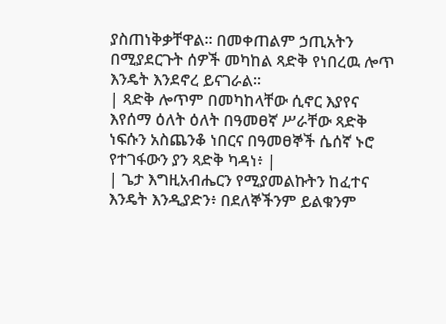ያስጠነቅቃቸዋል፡፡ በመቀጠልም ኃጢአትን በሚያደርጉት ሰዎች መካከል ጻድቅ የነበረዉ ሎጥ እንዴት እንደኖረ ይናገራል፡፡
| ጻድቅ ሎጥም በመካከላቸው ሲኖር እያየና እየሰማ ዕለት ዕለት በዓመፀኛ ሥራቸው ጻድቅ ነፍሱን አስጨንቆ ነበርና በዓመፀኞች ሴሰኛ ኑሮ የተገፋውን ያን ጻድቅ ካዳነ፥ |
| ጌታ እግዚአብሔርን የሚያመልኩትን ከፈተና እንዴት እንዲያድን፥ በደለኞችንም ይልቁንም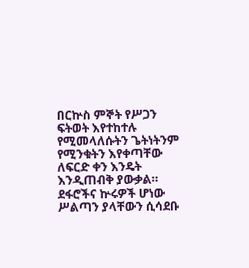በርኵስ ምኞት የሥጋን ፍትወት እየተከተሉ የሚመላለሱትን ጌትነትንም የሚንቁትን እየቀጣቸው ለፍርድ ቀን እንዴት እንዲጠብቅ ያውቃል። ደፋሮችና ኵሩዎች ሆነው ሥልጣን ያላቸውን ሲሳደቡ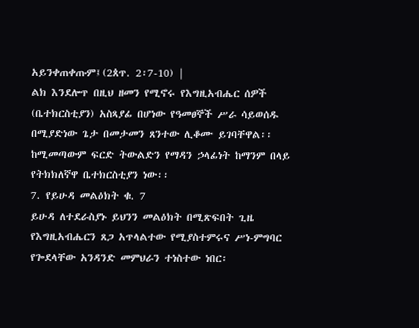አይንቀጠቀጡም፤(2ጰጥ. 2፡7-10) |
ልክ እንደሎጥ በዚህ ዘመን የሚኖሩ የእግዚአብሔር ሰዎች (ቤተክርስቲያን) አስጻያፊ በሆነው የዓመፀኞች ሥራ ሳይወሰዱ በሚያድነው ጌታ በመታመን ጸንተው ሊቆሙ ይገባቸዋል፡፡ ከሚመጣውም ፍርድ ትውልድን የማዳን ኃላፊነት ከማንም በላይ የትክክለኛዋ ቤተክርስቲያን ነው፡፡
7. የይሁዳ መልዕክት ቁ. 7
ይሁዳ ለተደራስያኑ ይህንን መልዕክት በሚጽፍበት ጊዜ የእግዚአብሔርን ጸጋ አጥላልተው የሚያስተምሩና ሥነ-ምግባር የጐደላቸው አንዳንድ መምህራን ተነስተው ነበር፡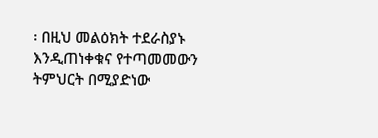፡ በዚህ መልዕክት ተደራስያኑ እንዲጠነቀቁና የተጣመመውን ትምህርት በሚያድነው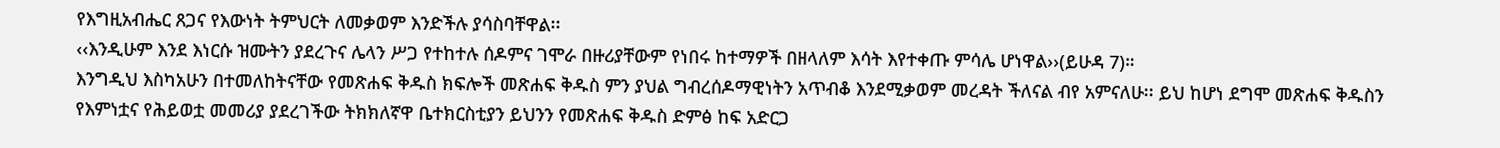የእግዚአብሔር ጸጋና የእውነት ትምህርት ለመቃወም እንድችሉ ያሳስባቸዋል፡፡
‹‹እንዲሁም እንደ እነርሱ ዝሙትን ያደረጉና ሌላን ሥጋ የተከተሉ ሰዶምና ገሞራ በዙሪያቸውም የነበሩ ከተማዎች በዘላለም እሳት እየተቀጡ ምሳሌ ሆነዋል››(ይሁዳ 7)።
እንግዲህ እስካአሁን በተመለከትናቸው የመጽሐፍ ቅዱስ ክፍሎች መጽሐፍ ቅዱስ ምን ያህል ግብረሰዶማዊነትን አጥብቆ እንደሚቃወም መረዳት ችለናል ብየ አምናለሁ፡፡ ይህ ከሆነ ደግሞ መጽሐፍ ቅዱስን የእምነቷና የሕይወቷ መመሪያ ያደረገችው ትክክለኛዋ ቤተክርስቲያን ይህንን የመጽሐፍ ቅዱስ ድምፅ ከፍ አድርጋ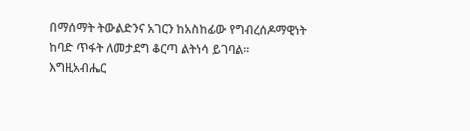በማሰማት ትውልድንና አገርን ከአስከፊው የግብረሰዶማዊነት ከባድ ጥፋት ለመታደግ ቆርጣ ልትነሳ ይገባል፡፡
እግዚአብሔር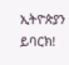ኢትዮጵያን ይባርክ!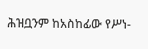ሕዝቧንም ከአስከፊው የሥነ-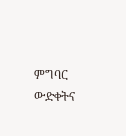ምግባር ውድቀትና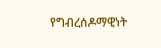የግብረሰዶማዊነት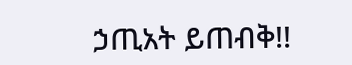ኃጢአት ይጠብቅ!!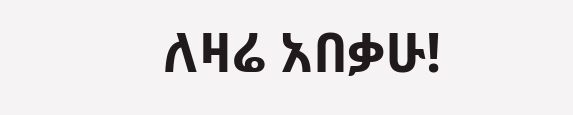ለዛሬ አበቃሁ!